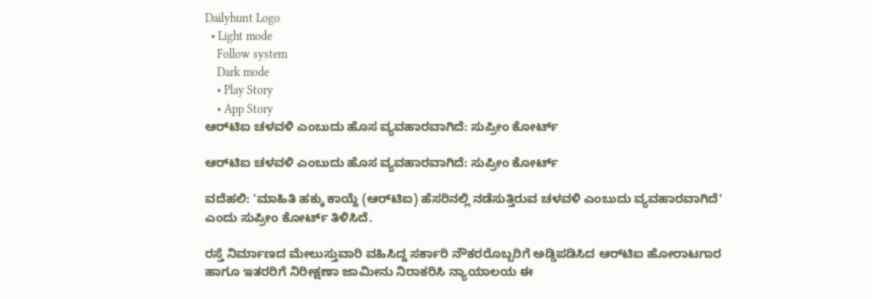Dailyhunt Logo
  • Light mode
    Follow system
    Dark mode
    • Play Story
    • App Story
ಆರ್‌ಟಿಐ ಚಳವಳಿ ಎಂಬುದು ಹೊಸ ವ್ಯವಹಾರವಾಗಿದೆ: ಸುಪ್ರೀಂ ಕೋರ್ಟ್‌

ಆರ್‌ಟಿಐ ಚಳವಳಿ ಎಂಬುದು ಹೊಸ ವ್ಯವಹಾರವಾಗಿದೆ: ಸುಪ್ರೀಂ ಕೋರ್ಟ್‌

ವದೆಹಲಿ: 'ಮಾಹಿತಿ ಹಕ್ಕು ಕಾಯ್ದೆ (ಆರ್‌ಟಿಐ) ಹೆಸರಿನಲ್ಲಿ ನಡೆಸುತ್ತಿರುವ ಚಳವಳಿ ಎಂಬುದು ವ್ಯವಹಾರವಾಗಿದೆ' ಎಂದು ಸುಪ್ರೀಂ ಕೋರ್ಟ್‌ ತಿಳಿಸಿದೆ.

ರಸ್ತೆ ನಿರ್ಮಾಣದ ಮೇಲುಸ್ತುವಾರಿ ವಹಿಸಿದ್ದ ಸರ್ಕಾರಿ ನೌಕರರೊಬ್ಬರಿಗೆ ಅಡ್ಡಿಪಡಿಸಿದ ಆರ್‌ಟಿಐ ಹೋರಾಟಗಾರ ಹಾಗೂ ಇತರರಿಗೆ ನಿರೀಕ್ಷಣಾ ಜಾಮೀನು ನಿರಾಕರಿಸಿ ನ್ಯಾಯಾಲಯ ಈ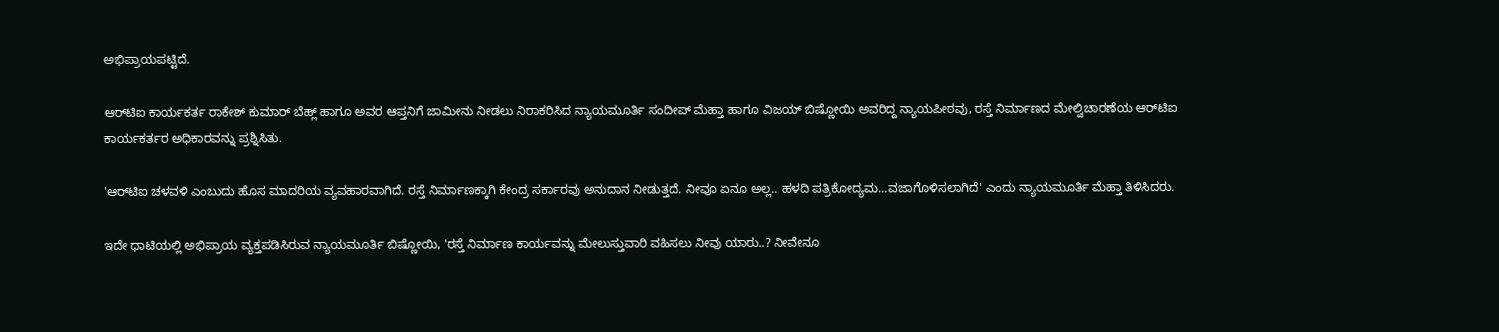ಅಭಿಪ್ರಾಯಪಟ್ಟಿದೆ.

ಆರ್‌ಟಿಐ ಕಾರ್ಯಕರ್ತ ರಾಕೇಶ್‌ ಕುಮಾರ್‌ ಬೆಹ್ಲ್‌ ಹಾಗೂ ಅವರ ಆಪ್ತನಿಗೆ ಜಾಮೀನು ನೀಡಲು ನಿರಾಕರಿಸಿದ ನ್ಯಾಯಮೂರ್ತಿ ಸಂದೀಪ್‌ ಮೆಹ್ತಾ ಹಾಗೂ ವಿಜಯ್‌ ಬಿಷ್ಣೋಯಿ ಅವರಿದ್ದ ನ್ಯಾಯಪೀಠವು, ರಸ್ತೆ ನಿರ್ಮಾಣದ ಮೇಲ್ವಿಚಾರಣೆಯ ಆರ್‌ಟಿಐ ಕಾರ್ಯಕರ್ತರ ಅಧಿಕಾರವನ್ನು ಪ್ರಶ್ನಿಸಿತು.

'ಆರ್‌ಟಿಐ ಚಳವಳಿ ಎಂಬುದು ಹೊಸ ಮಾದರಿಯ ವ್ಯವಹಾರವಾಗಿದೆ. ರಸ್ತೆ ನಿರ್ಮಾಣಕ್ಕಾಗಿ ಕೇಂದ್ರ ಸರ್ಕಾರವು ಅನುದಾನ ನೀಡುತ್ತದೆ. ನೀವೂ ಏನೂ ಅಲ್ಲ.. ಹಳದಿ ಪತ್ರಿಕೋದ್ಯಮ...ವಜಾಗೊಳಿಸಲಾಗಿದೆ' ಎಂದು ನ್ಯಾಯಮೂರ್ತಿ ಮೆಹ್ತಾ ತಿಳಿಸಿದರು.

ಇದೇ ಧಾಟಿಯಲ್ಲಿ ಅಭಿಪ್ರಾಯ ವ್ಯಕ್ತಪಡಿಸಿರುವ ನ್ಯಾಯಮೂರ್ತಿ ಬಿಷ್ಣೋಯಿ, 'ರಸ್ತೆ ನಿರ್ಮಾಣ ಕಾರ್ಯವನ್ನು ಮೇಲುಸ್ತುವಾರಿ ವಹಿಸಲು ನೀವು ಯಾರು..? ನೀವೇನೂ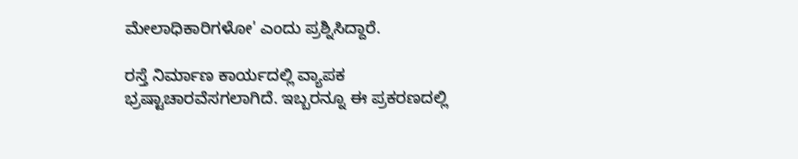ಮೇಲಾಧಿಕಾರಿಗಳೋ' ಎಂದು ಪ್ರಶ್ನಿಸಿದ್ದಾರೆ.

ರಸ್ತೆ ನಿರ್ಮಾಣ ಕಾರ್ಯದಲ್ಲಿ ವ್ಯಾಪಕ ಭ್ರಷ್ಟಾಚಾರವೆಸಗಲಾಗಿದೆ. ಇಬ್ಬರನ್ನೂ ಈ ಪ್ರಕರಣದಲ್ಲಿ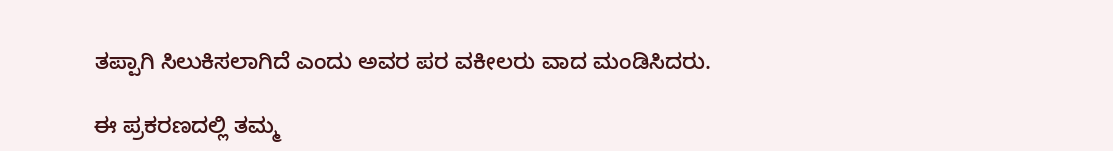ತಪ್ಪಾಗಿ ಸಿಲುಕಿಸಲಾಗಿದೆ ಎಂದು ಅವರ ಪರ ವಕೀಲರು ವಾದ ಮಂಡಿಸಿದರು.

ಈ ಪ್ರಕರಣದಲ್ಲಿ ತಮ್ಮ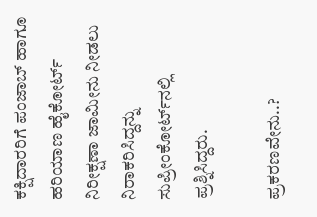ಕಕ್ಷಿದಾರರಿಗೆ ಪಂಜಾಬ್‌ ಹಾಗೂ ಹರಿಯಾಣ ಹೈಕೋರ್ಟ್‌ ನಿರೀಕ್ಷಣಾ ಜಾಮೀನು ನೀಡಲು ನಿರಾಕರಿಸಿದ್ದನ್ನು ಸುಪ್ರೀಂಕೋರ್ಟ್‌ನಲ್ಲಿ ಪ್ರಶ್ನಿಸಿದ್ದರು.

ಪ್ರಕರಣವೇನು..?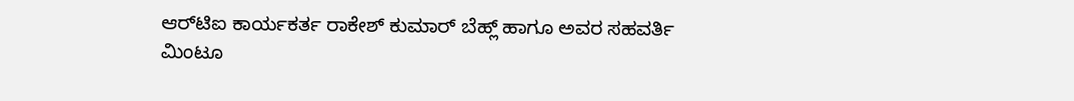ಆರ್‌ಟಿಐ ಕಾರ್ಯಕರ್ತ ರಾಕೇಶ್‌ ಕುಮಾರ್‌ ಬೆಹ್ಲ್‌ ಹಾಗೂ ಅವರ ಸಹವರ್ತಿ ಮಿಂಟೂ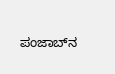ಪಂಜಾಬ್‌ನ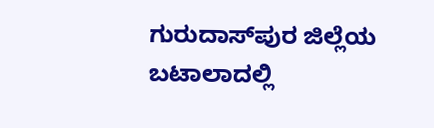ಗುರುದಾಸ್‌ಪುರ ಜಿಲ್ಲೆಯ ಬಟಾಲಾದಲ್ಲಿ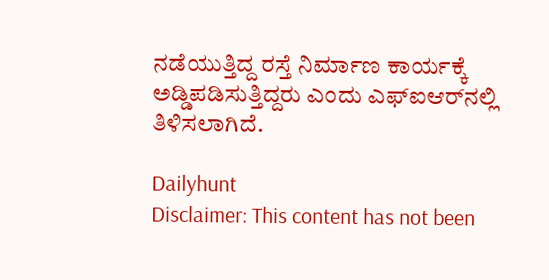ನಡೆಯುತ್ತಿದ್ದ ರಸ್ತೆ ನಿರ್ಮಾಣ ಕಾರ್ಯಕ್ಕೆ ಅಡ್ಡಿಪಡಿಸುತ್ತಿದ್ದರು ಎಂದು ಎಫ್‌ಐಆರ್‌ನಲ್ಲಿ ತಿಳಿಸಲಾಗಿದೆ.

Dailyhunt
Disclaimer: This content has not been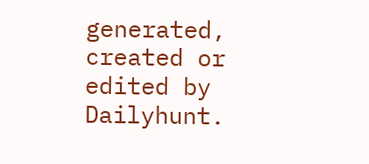generated, created or edited by Dailyhunt.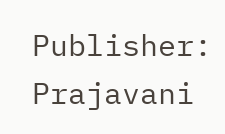Publisher: Prajavani